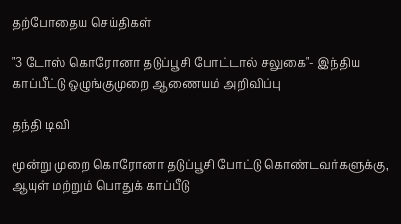தற்போதைய செய்திகள்

"3 டோஸ் கொரோனா தடுப்பூசி போட்டால் சலுகை"- இந்திய காப்பீட்டு ஒழுங்குமுறை ஆணையம் அறிவிப்பு

தந்தி டிவி

மூன்று முறை கொரோனா தடுப்பூசி போட்டு கொண்டவர்களுக்கு, ஆயுள் மற்றும் பொதுக் காப்பீடு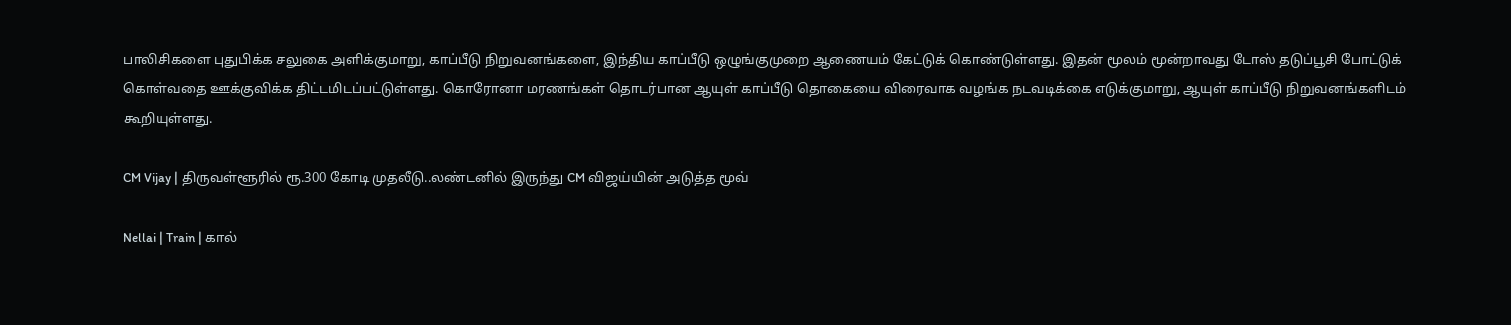பாலிசிகளை புதுபிக்க சலுகை அளிக்குமாறு, காப்பீடு நிறுவனங்களை, இந்திய காப்பீடு ஒழுங்குமுறை ஆணையம் கேட்டுக் கொண்டுள்ளது. இதன் மூலம் மூன்றாவது டோஸ் தடுப்பூசி போட்டுக் கொள்வதை ஊக்குவிக்க திட்டமிடப்பட்டுள்ளது. கொரோனா மரணங்கள் தொடர்பான ஆயுள் காப்பீடு தொகையை விரைவாக வழங்க நடவடிக்கை எடுக்குமாறு, ஆயுள் காப்பீடு நிறுவனங்களிடம் கூறியுள்ளது.

CM Vijay | திருவள்ளூரில் ரூ.300 கோடி முதலீடு..லண்டனில் இருந்து CM விஜய்யின் அடுத்த மூவ்

Nellai | Train | கால்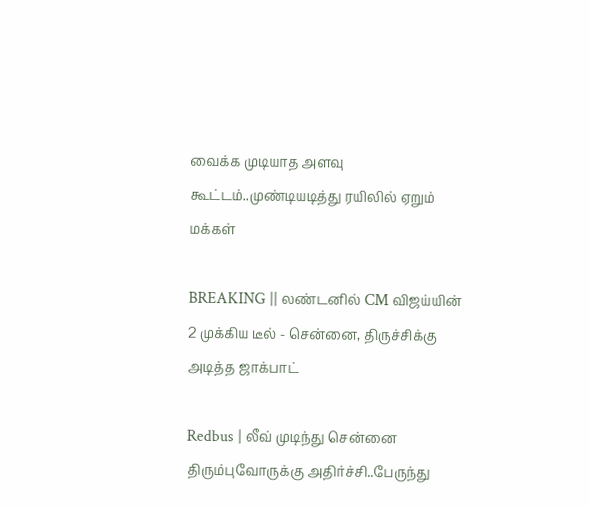வைக்க முடியாத அளவு கூட்டம்..முண்டியடித்து ரயிலில் ஏறும் மக்கள்

BREAKING || லண்டனில் CM விஜய்யின் 2 முக்கிய டீல் - சென்னை, திருச்சிக்கு அடித்த ஜாக்பாட்

Redbus | லீவ் முடிந்து சென்னை திரும்புவோருக்கு அதிர்ச்சி..பேருந்து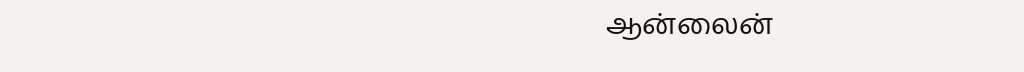ஆன்லைன்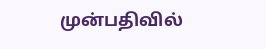முன்பதிவில்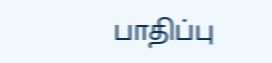பாதிப்பு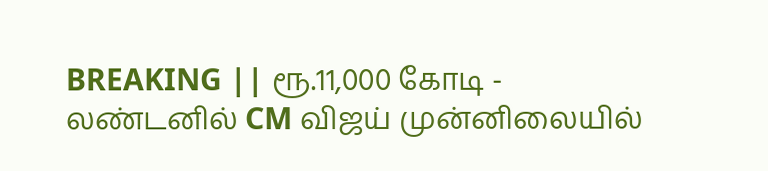BREAKING || ரூ.11,000 கோடி - லண்டனில் CM விஜய் முன்னிலையில்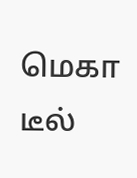மெகா டீல்